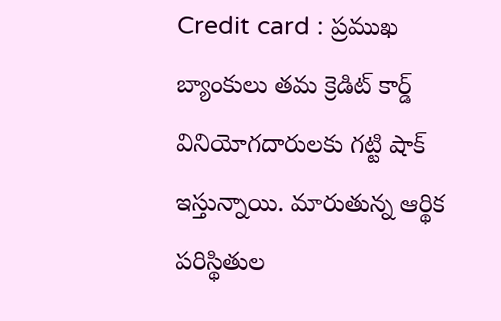Credit card : ప్రముఖ బ్యాంకులు తమ క్రెడిట్ కార్డ్ వినియోగదారులకు గట్టి షాక్ ఇస్తున్నాయి. మారుతున్న ఆర్థిక పరిస్థితుల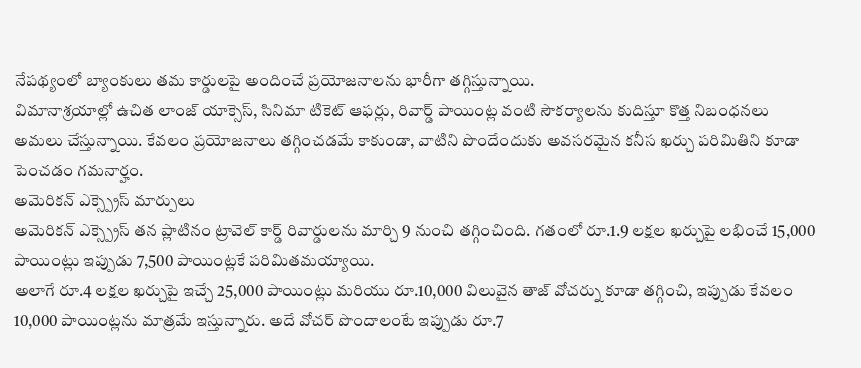నేపథ్యంలో బ్యాంకులు తమ కార్డులపై అందించే ప్రయోజనాలను భారీగా తగ్గిస్తున్నాయి.
విమానాశ్రయాల్లో ఉచిత లాంజ్ యాక్సెస్, సినిమా టికెట్ ఆఫర్లు, రివార్డ్ పాయింట్ల వంటి సౌకర్యాలను కుదిస్తూ కొత్త నిబంధనలు అమలు చేస్తున్నాయి. కేవలం ప్రయోజనాలు తగ్గించడమే కాకుండా, వాటిని పొందేందుకు అవసరమైన కనీస ఖర్చు పరిమితిని కూడా పెంచడం గమనార్హం.
అమెరికన్ ఎక్స్ప్రెస్ మార్పులు
అమెరికన్ ఎక్స్ప్రెస్ తన ప్లాటినం ట్రావెల్ కార్డ్ రివార్డులను మార్చి 9 నుంచి తగ్గించింది. గతంలో రూ.1.9 లక్షల ఖర్చుపై లభించే 15,000 పాయింట్లు ఇప్పుడు 7,500 పాయింట్లకే పరిమితమయ్యాయి.
అలాగే రూ.4 లక్షల ఖర్చుపై ఇచ్చే 25,000 పాయింట్లు మరియు రూ.10,000 విలువైన తాజ్ వోచర్ను కూడా తగ్గించి, ఇప్పుడు కేవలం 10,000 పాయింట్లను మాత్రమే ఇస్తున్నారు. అదే వోచర్ పొందాలంటే ఇప్పుడు రూ.7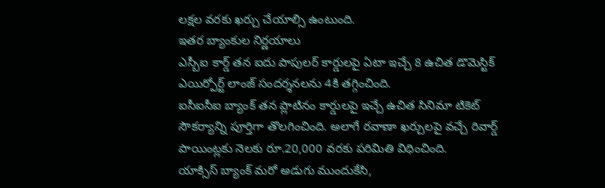లక్షల వరకు ఖర్చు చేయాల్సి ఉంటుంది.
ఇతర బ్యాంకుల నిర్ణయాలు
ఎస్బీఐ కార్డ్ తన ఐదు పాపులర్ కార్డులపై ఏటా ఇచ్చే 8 ఉచిత డొమెస్టిక్ ఎయిర్పోర్ట్ లాంజ్ సందర్శనలను 4కి తగ్గించింది.
ఐసీఐసీఐ బ్యాంక్ తన ప్లాటినం కార్డులపై ఇచ్చే ఉచిత సినిమా టికెట్ సౌకర్యాన్ని పూర్తిగా తొలగించింది. అలాగే రవాణా ఖర్చులపై వచ్చే రివార్డ్ పాయింట్లకు నెలకు రూ.20,000 వరకు పరిమితి విధించింది.
యాక్సిస్ బ్యాంక్ మరో అడుగు ముందుకేసి,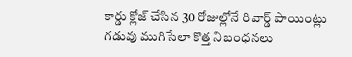కార్డు క్లోజ్ చేసిన 30 రోజుల్లోనే రివార్డ్ పాయింట్లు గడువు ముగిసేలా కొత్త నిబంధనలు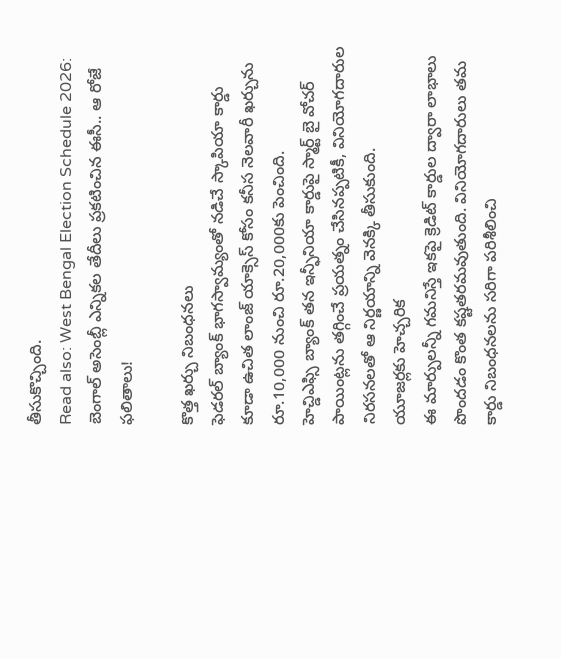తీసుకొచ్చింది.
Read also: West Bengal Election Schedule 2026: బెంగాల్ అసెంబ్లీ ఎన్నికల తేదీలు ప్రకటించిన ఈసీ.. ఆ రోజే ఫలితాలు!

కొత్త ఖర్చు నిబంధనలు
ఫెడరల్ బ్యాంక్ భాగస్వామ్యంతో నడిచే స్కాపియా కార్డు కూడా ఉచిత లాంజ్ యాక్సెస్ కోసం కనీస నెలవారీ ఖర్చును రూ.10,000 నుంచి రూ.20,000కు పెంచింది.
హెచ్డిఎఫ్సి బ్యాంక్ తన ఇన్ఫీనియా కార్డుపై స్మార్ట్ బై వోచర్ పాయింట్లను తగ్గించే ప్రయత్నం చేసినప్పటికీ, వినియోగదారుల నిరసనలతో ఆ నిర్ణయాన్ని వెనక్కి తీసుకుంది.
యూజర్లకు హెచ్చరిక
ఈ మార్పులన్నీ గమనిస్తే ఇకపై క్రెడిట్ కార్డుల ద్వారా లాభాలు పొందడం కొంత కష్టతరమవుతుంది. వినియోగదారులు తమ కార్డు నిబంధనలను సరిగా పరిశీలించి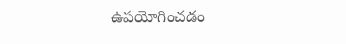ఉపయోగించడం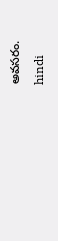అవసరం.
hindi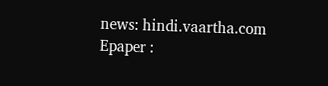news: hindi.vaartha.com
Epaper :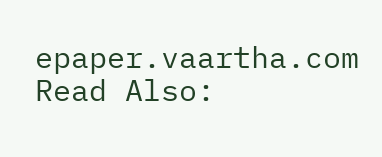epaper.vaartha.com
Read Also: